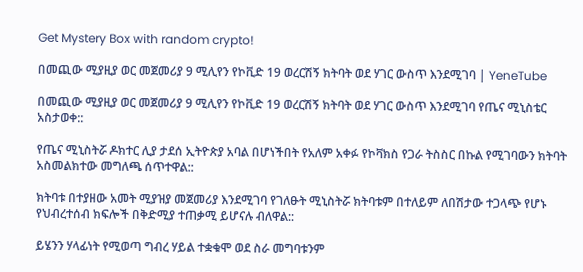Get Mystery Box with random crypto!

በመጪው ሚያዚያ ወር መጀመሪያ 9 ሚሊየን የኮቪድ 19 ወረርሽኝ ክትባት ወደ ሃገር ውስጥ እንደሚገባ | YeneTube

በመጪው ሚያዚያ ወር መጀመሪያ 9 ሚሊየን የኮቪድ 19 ወረርሽኝ ክትባት ወደ ሃገር ውስጥ እንደሚገባ የጤና ሚኒስቴር አስታወቀ::

የጤና ሚኒስትሯ ዶክተር ሊያ ታደሰ ኢትዮጵያ አባል በሆነችበት የአለም አቀፉ የኮቫክስ የጋራ ትስስር በኩል የሚገባውን ክትባት አስመልክተው መግለጫ ሰጥተዋል::

ክትባቱ በተያዘው አመት ሚያዝያ መጀመሪያ እንደሚገባ የገለፁት ሚኒስትሯ ክትባቱም በተለይም ለበሽታው ተጋላጭ የሆኑ የህብረተሰብ ክፍሎች በቅድሚያ ተጠቃሚ ይሆናሉ ብለዋል::

ይሄንን ሃላፊነት የሚወጣ ግብረ ሃይል ተቋቁሞ ወደ ስራ መግባቱንም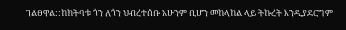ገልፀዋል::ከክትባቱ ጎን ለጎን ህብረተሰቡ አሁንም ቢሆን መከላከል ላይ ትኩረት እንዲያደርግም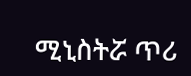ሚኒስትሯ ጥሪ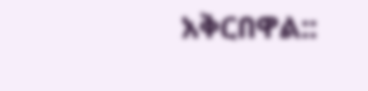አቅርበዋል::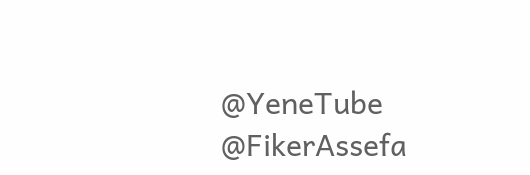@YeneTube @FikerAssefa